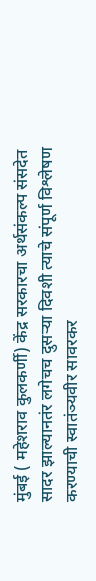मुंबई ( महेशराव कुलकर्णी) केंद्र सरकारचा अर्थसंकल्प संसदेत सादर झाल्यानतंर लगेचच दुसऱ्या दिवशी त्याचे संपूर्ण विश्लेषण करण्याची स्वातंञ्यवीर सावरकर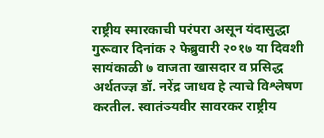राष्ट्रीय स्मारकाची परंपरा असून यंदासुद्धा गुरूवार दिनांक २ फेब्रुवारी २०१७ या दिवशी सायंकाळी ७ वाजता खासदार व प्रसिद्ध अर्थतज्ज्ञ डॉ. नरेंद्र जाधव हे त्याचे विश्लेषण करतील. स्वातंञ्यवीर सावरकर राष्ट्रीय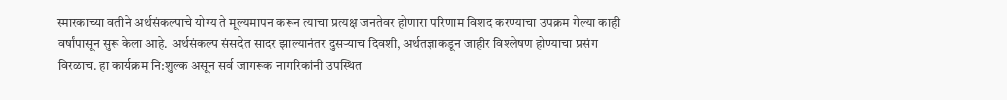स्मारकाच्या वतीने अर्थसंकल्पाचे योग्य ते मूल्यमापन करून त्याचा प्रत्यक्ष जनतेवर होणारा परिणाम विशद करण्याचा उपक्रम गेल्या काही वर्षांपासून सुरू केला आहे. अर्थसंकल्प संसदेत सादर झाल्यानंतर दुसऱ्याच दिवशी, अर्थतज्ञाकडून जाहीर विश्लेषण होण्याचा प्रसंग विरळाच. हा कार्यक्रम नि:शुल्क असून सर्व जागरूक नागरिकांनी उपस्थित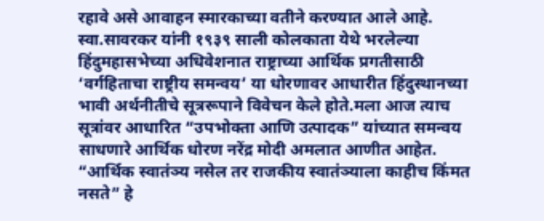रहावे असे आवाहन स्मारकाच्या वतीने करण्यात आले आहे. स्वा.सावरकर यांनी १९३९ साली कोलकाता येथे भरलेल्या हिंदुमहासभेच्या अधिवेशनात राष्ट्राच्या आर्थिक प्रगतीसाठी ‘वर्गहिताचा राष्ट्रीय समन्वय’ या धोरणावर आधारीत हिंदुस्थानच्या भावी अर्थनीतीचे सूत्ररूपाने विवेचन केले होते.मला आज त्याच सूत्रांवर आधारित “उपभोक्ता आणि उत्पादक” यांच्यात समन्वय साधणारे आर्थिक धोरण नरेंद्र मोदी अमलात आणीत आहेत. “आर्थिक स्वातंञ्य नसेल तर राजकीय स्वातंञ्याला काहीच किंमत नसते” हे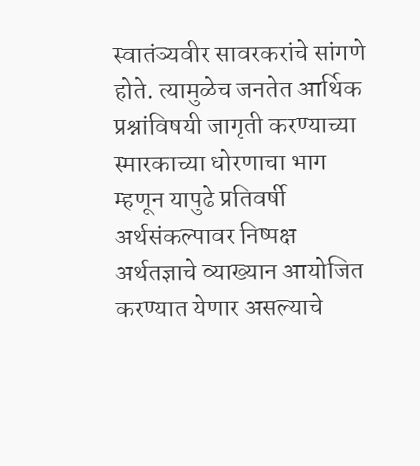स्वातंञ्यवीर सावरकरांचे सांगणे होते. त्यामुळेच जनतेत आर्थिक प्रश्नांविषयी जागृती करण्याच्या स्मारकाच्या धोरणाचा भाग म्हणून यापुढे प्रतिवर्षी अर्थसंकल्पावर निष्पक्ष अर्थतज्ञाचे व्याख्यान आयोजित करण्यात येणार असल्याचे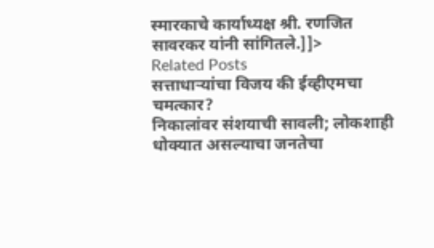स्मारकाचे कार्याध्यक्ष श्री. रणजित सावरकर यांनी सांगितले.]]>
Related Posts
सत्ताधाऱ्यांचा विजय की ईव्हीएमचा चमत्कार?
निकालांवर संशयाची सावली; लोकशाही धोक्यात असल्याचा जनतेचा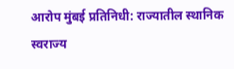आरोप मुंबई प्रतिनिधी: राज्यातील स्थानिक स्वराज्य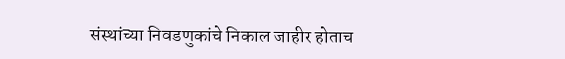संस्थांच्या निवडणुकांचे निकाल जाहीर होताच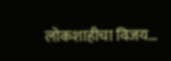लोकशाहीचा विजय…